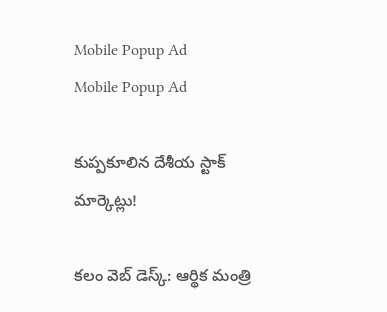Mobile Popup Ad
Mobile Popup Ad

కుప్ప‌కూలిన దేశీయ స్టాక్ మార్కెట్లు!

క‌లం వెబ్ డెస్క్: ఆర్థిక మంత్రి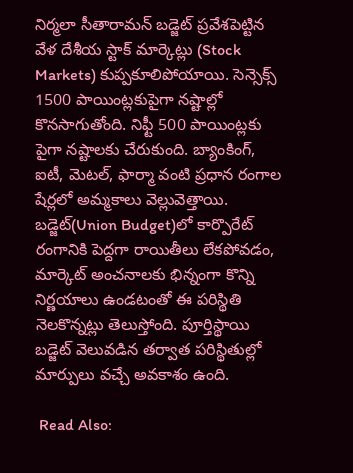నిర్మ‌లా సీతారామ‌న్ బడ్జెట్ ప్ర‌వేశ‌పెట్టిన వేళ దేశీయ స్టాక్ మార్కెట్లు (Stock Markets) కుప్ప‌కూలిపోయాయి. సెన్సెక్స్ 1500 పాయింట్ల‌కుపైగా న‌ష్టాల్లో కొన‌సాగుతోంది. నిఫ్టీ 500 పాయింట్ల‌కు పైగా న‌ష్టాల‌కు చేరుకుంది. బ్యాంకింగ్, ఐటీ, మెటల్, ఫార్మా వంటి ప్రధాన రంగాల షేర్లలో అమ్మకాలు వెల్లువెత్తాయి. బడ్జెట్‌(Union Budget)లో కార్పొరేట్ రంగానికి పెద్దగా రాయితీలు లేకపోవడం, మార్కెట్ అంచనాలకు భిన్నంగా కొన్ని నిర్ణయాలు ఉండటంతో ఈ ప‌రిస్థితి నెల‌కొన్న‌ట్లు తెలుస్తోంది. పూర్తిస్థాయి బ‌డ్జెట్ వెలువ‌డిన త‌ర్వాత ప‌రిస్థితుల్లో మార్పులు వ‌చ్చే అవ‌కాశం ఉంది.

 Read Also: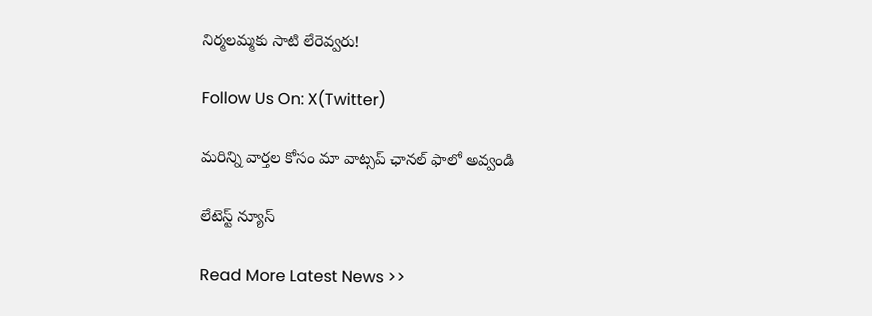నిర్మలమ్మకు సాటి లేరెవ్వరు!

Follow Us On: X(Twitter)

మ‌రిన్ని వార్త‌ల కోసం మా వాట్స‌ప్ ఛాన‌ల్ ఫాలో అవ్వండి

లేటెస్ట్ న్యూస్‌

Read More Latest News >>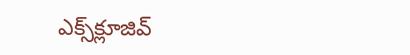ఎక్స్‌క్లూజివ్‌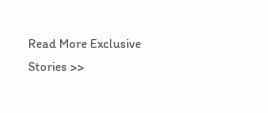Read More Exclusive Stories >>